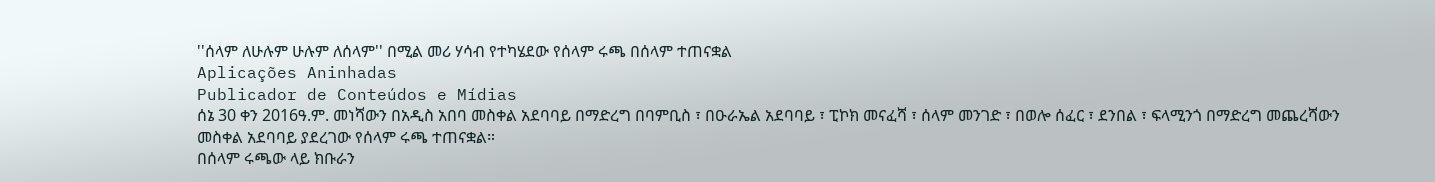''ሰላም ለሁሉም ሁሉም ለሰላም'' በሚል መሪ ሃሳብ የተካሄደው የሰላም ሩጫ በሰላም ተጠናቋል
Aplicações Aninhadas
Publicador de Conteúdos e Mídias
ሰኔ 30 ቀን 2016ዓ.ም. መነሻውን በአዲስ አበባ መስቀል አደባባይ በማድረግ በባምቢስ ፣ በዑራኤል አደባባይ ፣ ፒኮክ መናፈሻ ፣ ሰላም መንገድ ፣ በወሎ ሰፈር ፣ ደንበል ፣ ፍላሚንጎ በማድረግ መጨረሻውን መስቀል አደባባይ ያደረገው የሰላም ሩጫ ተጠናቋል።
በሰላም ሩጫው ላይ ክቡራን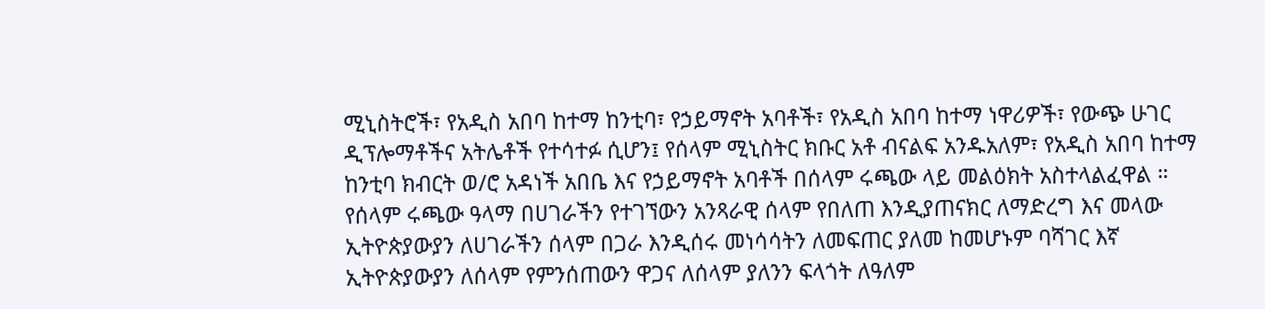ሚኒስትሮች፣ የአዲስ አበባ ከተማ ከንቲባ፣ የኃይማኖት አባቶች፣ የአዲስ አበባ ከተማ ነዋሪዎች፣ የውጭ ሁገር ዲፕሎማቶችና አትሌቶች የተሳተፉ ሲሆን፤ የሰላም ሚኒስትር ክቡር አቶ ብናልፍ አንዱአለም፣ የአዲስ አበባ ከተማ ከንቲባ ክብርት ወ/ሮ አዳነች አበቤ እና የኃይማኖት አባቶች በሰላም ሩጫው ላይ መልዕክት አስተላልፈዋል ።
የሰላም ሩጫው ዓላማ በሀገራችን የተገኘውን አንጻራዊ ሰላም የበለጠ እንዲያጠናክር ለማድረግ እና መላው ኢትዮጵያውያን ለሀገራችን ሰላም በጋራ እንዲሰሩ መነሳሳትን ለመፍጠር ያለመ ከመሆኑም ባሻገር እኛ ኢትዮጵያውያን ለሰላም የምንሰጠውን ዋጋና ለሰላም ያለንን ፍላጎት ለዓለም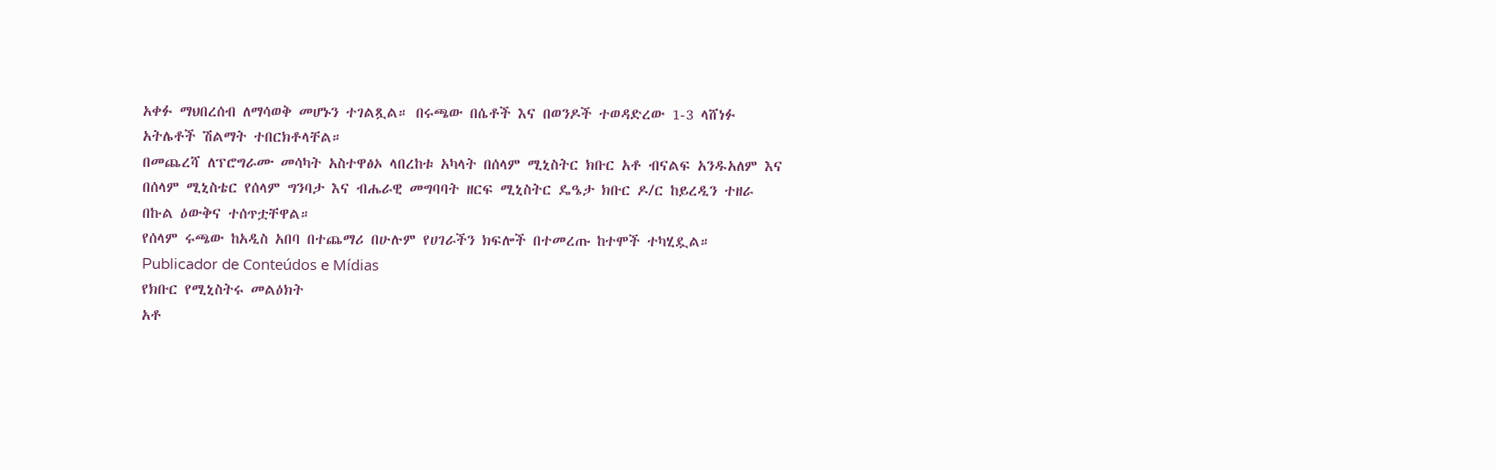አቀፉ ማህበረሰብ ለማሳወቅ መሆኑን ተገልጿል። በሩጫው በሴቶች እና በወንዶች ተወዳድረው 1-3 ላሸነፉ አትሌቶች ሽልማት ተበርክቶላቸል።
በመጨረሻ ለፕሮግራሙ መሳካት አስተዋፅኦ ላበረከቱ አካላት በሰላም ሚኒስትር ክቡር አቶ ብናልፍ አንዱአለም እና በሰላም ሚኒስቴር የሰላም ግንባታ እና ብሔራዊ መግባባት ዘርፍ ሚኒስትር ዴዔታ ክቡር ዶ/ር ከይረዲን ተዘራ በኩል ዕውቅና ተሰጥቷቸዋል።
የሰላም ሩጫው ከአዲስ አበባ በተጨማሪ በሁሉም የሀገራችን ክፍሎች በተመረጡ ከተሞች ተካሂዷል።
Publicador de Conteúdos e Mídias
የክቡር የሚኒስትሩ መልዕክት
አቶ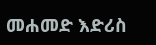መሐመድ እድሪስ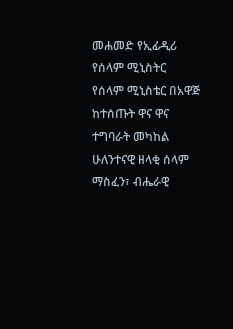መሐመድ የኢፊዲሪ የሰላም ሚኒስትር
የሰላም ሚኒስቴር በአዋጅ ከተሰጡት ዋና ዋና ተግባራት መካከል ሁለንተናዊ ዘላቂ ሰላም ማስፈን፣ ብሔራዊ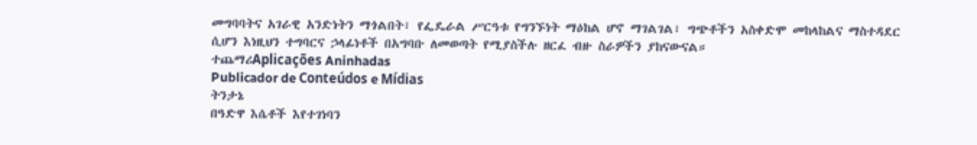መግባባትና አገራዊ አንድነትን ማጎልበት፣ የፌዴራል ሥርዓቱ የግንኙነት ማዕከል ሆኖ ማገልገል፣ ግጭቶችን አስቀድሞ መከላከልና ማስተዳደር ሲሆን እነዚህን ተግባርና ኃላፊነቶች በአግባቡ ለመወጣት የሚያስችሉ ዘርፈ ብዙ ስራዎችን ያከናውናል።
ተጨማሪAplicações Aninhadas
Publicador de Conteúdos e Mídias
ትንታኔ
በዓድዋ እሴቶች እየተገነባን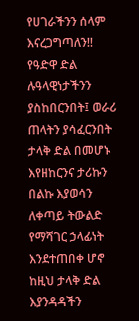የሀገራችንን ሰላም እናረጋግጣለን!!
የዓድዋ ድል ሉዓላዊነታችንን ያስከበርንበት፤ ወራሪ ጠላትን ያሳፈርንበት ታላቅ ድል በመሆኑ እየዘከርንና ታሪኩን በልኩ እያወሳን ለቀጣይ ትውልድ የማሻገር ኃላፊነት እንደተጠበቀ ሆኖ ከዚህ ታላቅ ድል እያንዳዳችን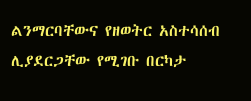ልንማርባቸውና የዘወትር አስተሳሰብ ሊያደርጋቸው የሚገቡ በርካታ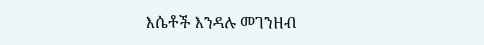እሴቶች እንዳሉ መገንዘብ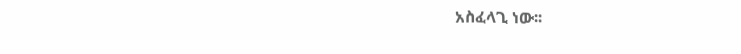አስፈላጊ ነው፡፡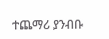ተጨማሪ ያንብቡ